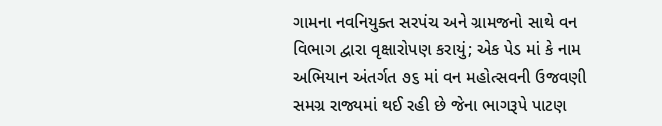ગામના નવનિયુક્ત સરપંચ અને ગ્રામજનો સાથે વન વિભાગ દ્વારા વૃક્ષારોપણ કરાયું; એક પેડ માં કે નામ અભિયાન અંતર્ગત ૭૬ માં વન મહોત્સવની ઉજવણી સમગ્ર રાજ્યમાં થઈ રહી છે જેના ભાગરૂપે પાટણ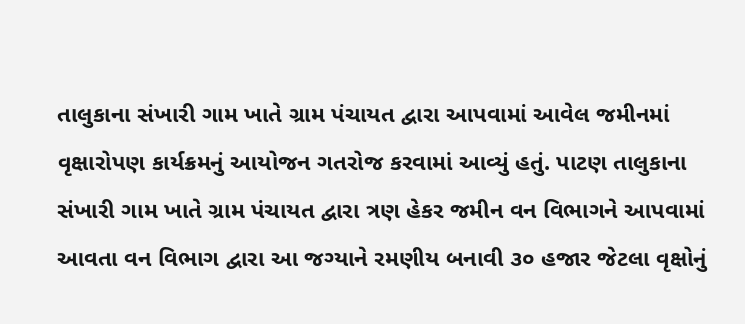તાલુકાના સંખારી ગામ ખાતે ગ્રામ પંચાયત દ્વારા આપવામાં આવેલ જમીનમાં વૃક્ષારોપણ કાર્યક્રમનું આયોજન ગતરોજ કરવામાં આવ્યું હતું. પાટણ તાલુકાના સંખારી ગામ ખાતે ગ્રામ પંચાયત દ્વારા ત્રણ હેકર જમીન વન વિભાગને આપવામાં આવતા વન વિભાગ દ્વારા આ જગ્યાને રમણીય બનાવી ૩૦ હજાર જેટલા વૃક્ષોનું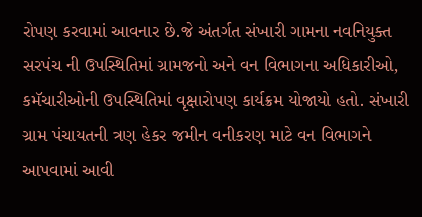રોપણ કરવામાં આવનાર છે.જે અંતર્ગત સંખારી ગામના નવનિયુક્ત સરપંચ ની ઉપસ્થિતિમાં ગ્રામજનો અને વન વિભાગના અધિકારીઓ, કમૅચારીઓની ઉપસ્થિતિમાં વૃક્ષારોપણ કાર્યક્રમ યોજાયો હતો. સંખારી ગ્રામ પંચાયતની ત્રણ હેકર જમીન વનીકરણ માટે વન વિભાગને આપવામાં આવી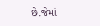છે.જેમાં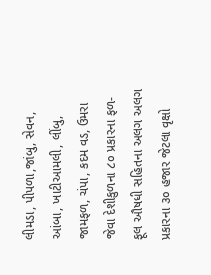લીમડા, પીપળા,જાંબુ, સેવન, આંબા, ખાટીઆમલી, લીંબુ, જામફળ, ચંપા, કદમ વડ, ઉમરા જેવા દેશીકુળના ૮૦ પ્રકારના ફળ-ફૂલ ઔષધી સહિતના અલગ અલગ પ્રકારના ૩૦ હજાર જેટલા વૃક્ષો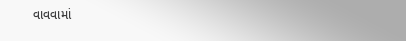વાવવામાં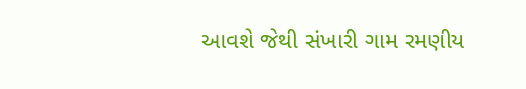આવશે જેથી સંખારી ગામ રમણીય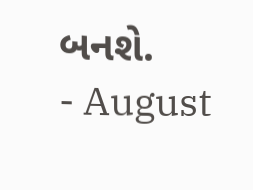બનશે.
- August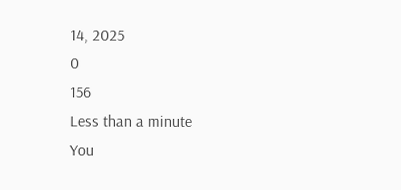14, 2025
0
156
Less than a minute
You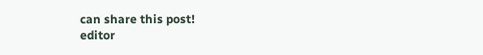can share this post!
editor